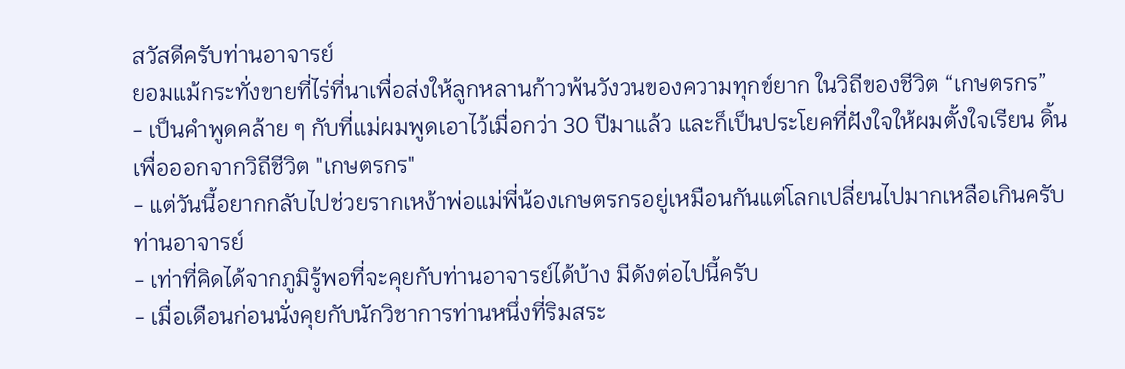สวัสดีครับท่านอาจารย์
ยอมแม้กระทั่งขายที่ไร่ที่นาเพื่อส่งให้ลูกหลานก้าวพ้นวังวนของความทุกข์ยาก ในวิถีของชีวิต “เกษตรกร”
- เป็นคำพูดคล้าย ๆ กับที่แม่ผมพูดเอาไว้เมื่อกว่า 30 ปีมาแล้ว และก็เป็นประโยคที่ฝังใจให้ผมตั้งใจเรียน ดิ้นเพื่อออกจากวิถีชีวิต "เกษตรกร"
- แต่วันนี้อยากกลับไปช่วยรากเหง้าพ่อแม่พี่น้องเกษตรกรอยู่เหมือนกันแต่โลกเปลี่ยนไปมากเหลือเกินครับท่านอาจารย์
- เท่าที่คิดได้จากภูมิรู้พอที่จะคุยกับท่านอาจารย์ได้บ้าง มีดังต่อไปนี้ครับ
- เมื่อเดือนก่อนนั่งคุยกับนักวิชาการท่านหนึ่งที่ริมสระ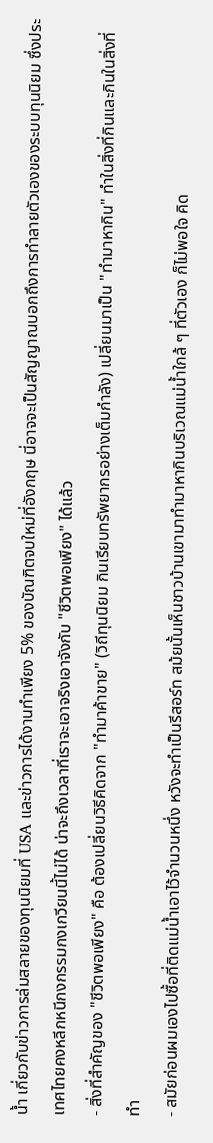น้ำ เกี่ยวกับข่าวการล่มสลายของทุนนิยมที่ USA และข่าวการได้งานทำเพียง 5% ของบัณฑิตจบใหม่ที่อังกฤษ นี่อาจจะเป็นสัญญาณบอกถึงการทำลายตัวเองของระบบทุนนิยม ซึ่งประเทศไทยคงหลีกหนีกงกรรมกงเกวียนนี้ไม่ได้ น่าจะถึงเวลาที่เราจะเอาจริงเอาจังกับ "ชีวิตพอเพียง" ได้แล้ว
- สิ่งที่สำคัญของ "ชีวิตพอเพียง" คือ ต้องเปลี่ยนวิธีคิดจาก "ทำมาค้าขาย" (วิถีทุนนิยม กินเรียบทรัพยากรอย่างเต็มกำลัง) เปลี่ยนมาเป็น "ทำมาหากิน" ทำในสิ่งที่กินและกินในสิ่งที่ทำ
- สมัยก่อนผมเองไปซื้อที่ติดแม่น้ำเอาไว้จำนวนหนึ่ง หวังจะทำเป็นรีสอร์ท สม้ยนั้นเห็นชาวบ้านเขามาทำมาหากินบริเวณแม่น้ำใกล้ ๆ ที่ตัวเอง ก็ไม่พอใจ คิด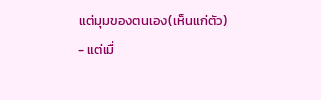แต่มุมของตนเอง(เห็นแก่ตัว)
- แต่เมื่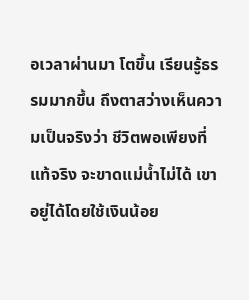อเวลาผ่านมา โตขึ้น เรียนรู้ธรรมมากขึ้น ถึงตาสว่างเห็นความเป็นจริงว่า ชีวิตพอเพียงที่แท้จริง จะขาดแม่น้ำไม่ได้ เขาอยู่ได้โดยใช้เงินน้อย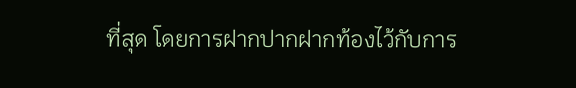ที่สุด โดยการฝากปากฝากท้องไว้กับการ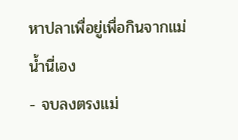หาปลาเพื่อยู่เพื่อกินจากแม่น้ำนี่เอง
- จบลงตรงแม่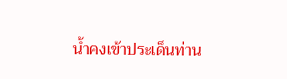น้ำคงเข้าประเด็นท่าน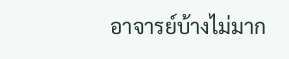อาจารย์บ้างไม่มาก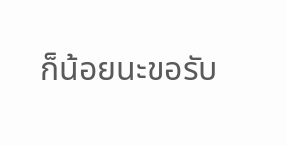ก็น้อยนะขอรับ